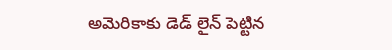అమెరికాకు డెడ్ లైన్ పెట్టిన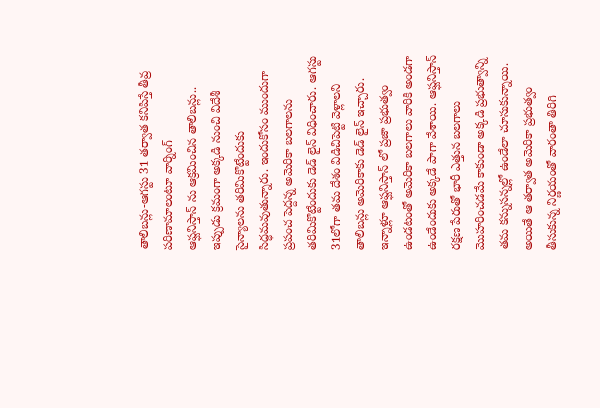తాలిబన్లు-ఆగస్టు 31 తర్వాత కనిపిస్తే తీవ్ర పరిణామాలంటూ వార్నింగ్
ఆప్ఘనిస్తాన్ ను ఆక్రమించిన తాలిబన్లు.. ఇప్పుడు క్రమంగా అక్కడి నుంచి విదేశీ సైన్యాలను తరిమికొట్టేందుకు సిద్ధమవుతున్నారు. ఇందుకోసం ముందుగా ప్రపంచ పెద్దన్న అమెరికా బలగాలను తరిమికొట్టేందుకు డెడ్ లైన్ విధించారు. ఆగస్టు 31లోగా తమ దేశం విడిచిపెట్టి వెళ్లాలని తాలిబన్లు అమెరికాకు డెడ్ లైన్ ఇచ్చారు.
ఇన్నాళ్లూ ఆప్ఘనిస్తాన్ లో ప్రజా ప్రభుత్వం ఉండటంతో అమెరికా బలగాలు వారికి అండగా ఉండేందుకు అక్కడే పాగా వేశాయి. ఆప్ఘనిస్తాన్ రక్షణ పేరుతో భారీ ఎత్తున బలగాలు మొహరించడమే కాకుండా అక్కడి ప్రభుత్వాన్ని తమ కన్నుసన్నల్లో ఉండేలా చూసుకున్నాయి. అయితే ఆ తర్వాత అమెరికా ప్రభుత్వం తీసుకున్న నిర్ణయంతో వారంతా తిరిగి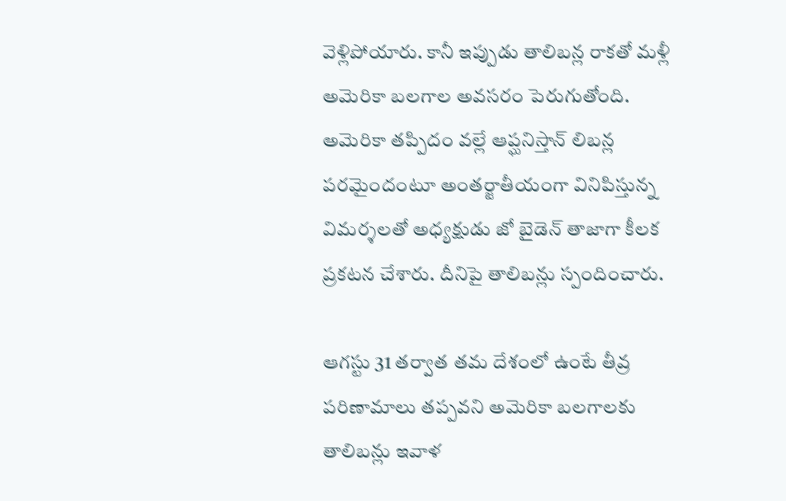వెళ్లిపోయారు. కానీ ఇప్పుడు తాలిబన్ల రాకతో మళ్లీ అమెరికా బలగాల అవసరం పెరుగుతోంది. అమెరికా తప్పిదం వల్లే ఆప్ఘనిస్తాన్ లిబన్ల పరమైందంటూ అంతర్జాతీయంగా వినిపిస్తున్న విమర్శలతో అధ్యక్షుడు జో బైడెన్ తాజాగా కీలక ప్రకటన చేశారు. దీనిపై తాలిబన్లు స్పందించారు.

ఆగస్టు 31 తర్వాత తమ దేశంలో ఉంటే తీవ్ర పరిణామాలు తప్పవని అమెరికా బలగాలకు తాలిబన్లు ఇవాళ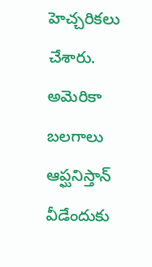హెచ్చరికలు చేశారు. అమెరికా బలగాలు ఆప్ఘనిస్తాన్ వీడేందుకు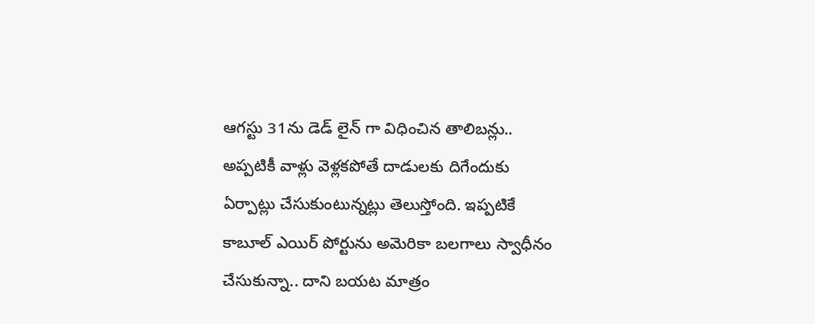ఆగస్టు 31ను డెడ్ లైన్ గా విధించిన తాలిబన్లు.. అప్పటికీ వాళ్లు వెళ్లకపోతే దాడులకు దిగేందుకు ఏర్పాట్లు చేసుకుంటున్నట్లు తెలుస్తోంది. ఇప్పటికే కాబూల్ ఎయిర్ పోర్టును అమెరికా బలగాలు స్వాధీనం చేసుకున్నా.. దాని బయట మాత్రం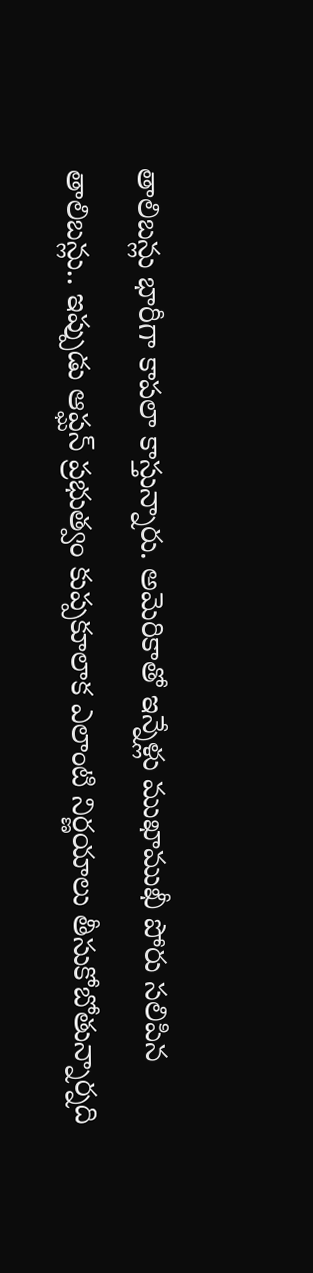తాలిబన్లు భారీగా కాపలా కాస్తున్నారు. అమెరికాతో ఇన్నేళ్లు ముఖాముఖీ పోరు సలిపిన తాలిబన్లు.. ఇప్పుడు ఆప్ఘన్ ప్రభుత్వం కుప్పకూలాక ఎలాంటి నిర్ణయాలు తీసుకోబోతున్నార్నది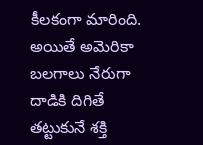కీలకంగా మారింది. అయితే అమెరికా బలగాలు నేరుగా దాడికి దిగితే తట్టుకునే శక్తి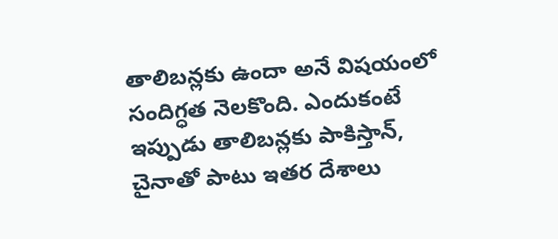తాలిబన్లకు ఉందా అనే విషయంలో సందిగ్ధత నెలకొంది. ఎందుకంటే ఇప్పుడు తాలిబన్లకు పాకిస్తాన్, చైనాతో పాటు ఇతర దేశాలు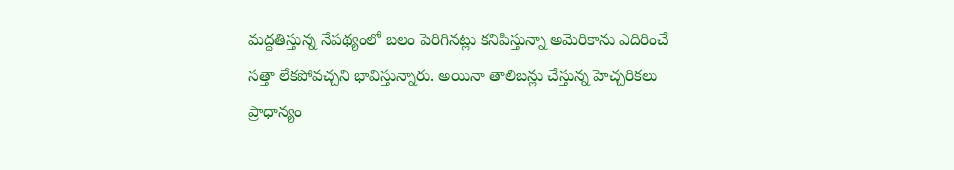మద్దతిస్తున్న నేపథ్యంలో బలం పెరిగినట్లు కనిపిస్తున్నా అమెరికాను ఎదిరించే సత్తా లేకపోవచ్చని భావిస్తున్నారు. అయినా తాలిబన్లు చేస్తున్న హెచ్చరికలు ప్రాధాన్యం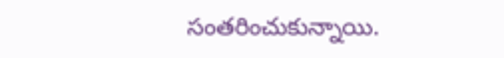సంతరించుకున్నాయి.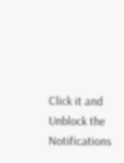Click it and Unblock the Notifications